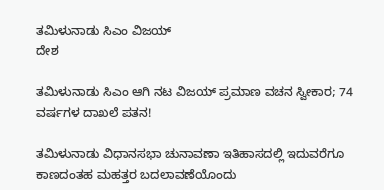ತಮಿಳುನಾಡು ಸಿಎಂ ವಿಜಯ್
ದೇಶ

ತಮಿಳುನಾಡು ಸಿಎಂ ಆಗಿ ನಟ ವಿಜಯ್ ಪ್ರಮಾಣ ವಚನ ಸ್ವೀಕಾರ; 74 ವರ್ಷಗಳ ದಾಖಲೆ ಪತನ!

ತಮಿಳುನಾಡು ವಿಧಾನಸಭಾ ಚುನಾವಣಾ ಇತಿಹಾಸದಲ್ಲಿ ಇದುವರೆಗೂ ಕಾಣದಂತಹ ಮಹತ್ತರ ಬದಲಾವಣೆಯೊಂದು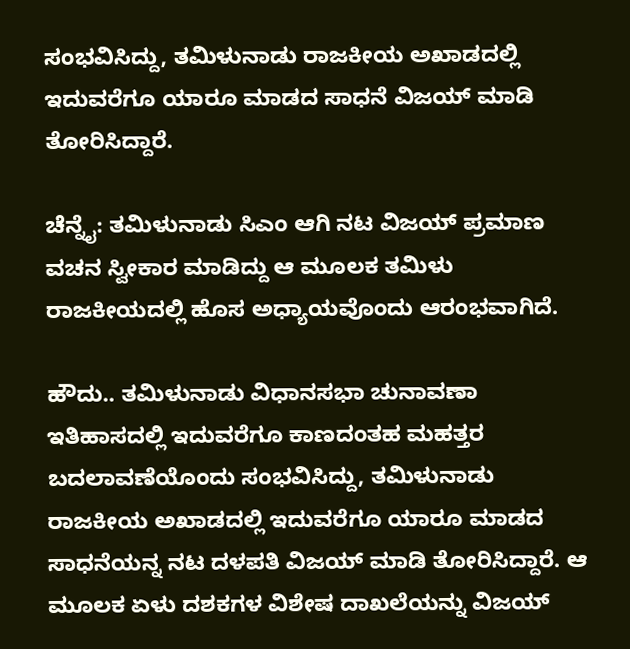ಸಂಭವಿಸಿದ್ದು, ತಮಿಳುನಾಡು ರಾಜಕೀಯ ಅಖಾಡದಲ್ಲಿ ಇದುವರೆಗೂ ಯಾರೂ ಮಾಡದ ಸಾಧನೆ ವಿಜಯ್ ಮಾಡಿ ತೋರಿಸಿದ್ದಾರೆ.

ಚೆನ್ನೈ: ತಮಿಳುನಾಡು ಸಿಎಂ ಆಗಿ ನಟ ವಿಜಯ್ ಪ್ರಮಾಣ ವಚನ ಸ್ವೀಕಾರ ಮಾಡಿದ್ದು ಆ ಮೂಲಕ ತಮಿಳು ರಾಜಕೀಯದಲ್ಲಿ ಹೊಸ ಅಧ್ಯಾಯವೊಂದು ಆರಂಭವಾಗಿದೆ.

ಹೌದು.. ತಮಿಳುನಾಡು ವಿಧಾನಸಭಾ ಚುನಾವಣಾ ಇತಿಹಾಸದಲ್ಲಿ ಇದುವರೆಗೂ ಕಾಣದಂತಹ ಮಹತ್ತರ ಬದಲಾವಣೆಯೊಂದು ಸಂಭವಿಸಿದ್ದು, ತಮಿಳುನಾಡು ರಾಜಕೀಯ ಅಖಾಡದಲ್ಲಿ ಇದುವರೆಗೂ ಯಾರೂ ಮಾಡದ ಸಾಧನೆಯನ್ನ ನಟ ದಳಪತಿ ವಿಜಯ್ ಮಾಡಿ ತೋರಿಸಿದ್ದಾರೆ. ಆ ಮೂಲಕ ಏಳು ದಶಕಗಳ ವಿಶೇಷ ದಾಖಲೆಯನ್ನು ವಿಜಯ್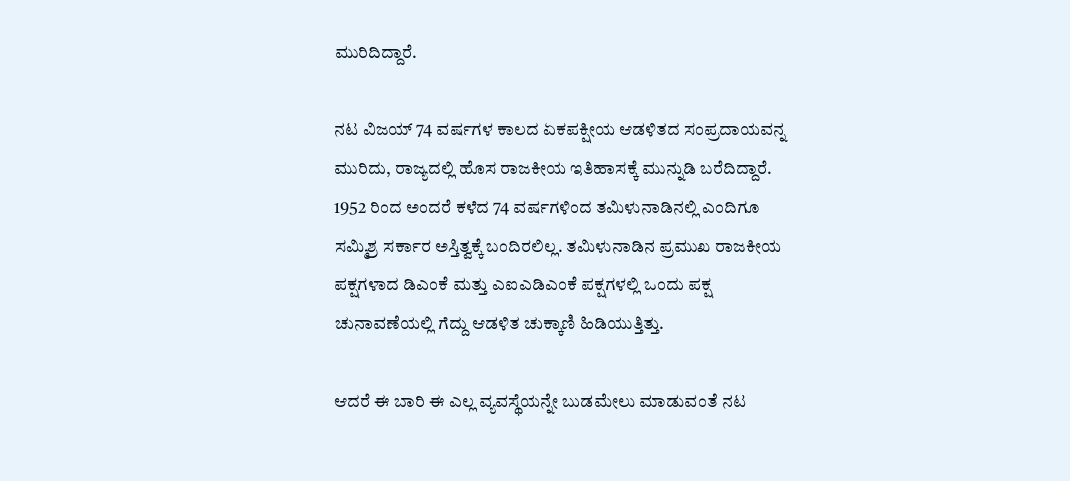ಮುರಿದಿದ್ದಾರೆ.

ನಟ ವಿಜಯ್ 74 ವರ್ಷಗಳ ಕಾಲದ ಏಕಪಕ್ಷೀಯ ಆಡಳಿತದ ಸಂಪ್ರದಾಯವನ್ನ ಮುರಿದು, ರಾಜ್ಯದಲ್ಲಿ ಹೊಸ ರಾಜಕೀಯ ಇತಿಹಾಸಕ್ಕೆ ಮುನ್ನುಡಿ ಬರೆದಿದ್ದಾರೆ. 1952 ರಿಂದ ಅಂದರೆ ಕಳೆದ 74 ವರ್ಷಗಳಿಂದ ತಮಿಳುನಾಡಿನಲ್ಲಿ ಎಂದಿಗೂ ಸಮ್ಮಿಶ್ರ ಸರ್ಕಾರ ಅಸ್ತಿತ್ವಕ್ಕೆ ಬಂದಿರಲಿಲ್ಲ. ತಮಿಳುನಾಡಿನ ಪ್ರಮುಖ ರಾಜಕೀಯ ಪಕ್ಷಗಳಾದ ಡಿಎಂಕೆ ಮತ್ತು ಎಐಎಡಿಎಂಕೆ ಪಕ್ಷಗಳಲ್ಲಿ ಒಂದು ಪಕ್ಷ ಚುನಾವಣೆಯಲ್ಲಿ ಗೆದ್ದು ಆಡಳಿತ ಚುಕ್ಕಾಣಿ ಹಿಡಿಯುತ್ತಿತ್ತು.

ಆದರೆ ಈ ಬಾರಿ ಈ ಎಲ್ಲ ವ್ಯವಸ್ಥೆಯನ್ನೇ ಬುಡಮೇಲು ಮಾಡುವಂತೆ ನಟ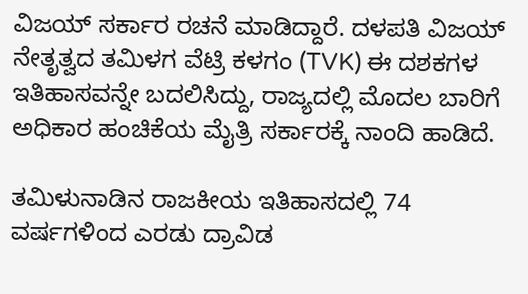ವಿಜಯ್ ಸರ್ಕಾರ ರಚನೆ ಮಾಡಿದ್ದಾರೆ. ದಳಪತಿ ವಿಜಯ್ ನೇತೃತ್ವದ ತಮಿಳಗ ವೆಟ್ರಿ ಕಳಗಂ (TVK) ಈ ದಶಕಗಳ ಇತಿಹಾಸವನ್ನೇ ಬದಲಿಸಿದ್ದು, ರಾಜ್ಯದಲ್ಲಿ ಮೊದಲ ಬಾರಿಗೆ ಅಧಿಕಾರ ಹಂಚಿಕೆಯ ಮೈತ್ರಿ ಸರ್ಕಾರಕ್ಕೆ ನಾಂದಿ ಹಾಡಿದೆ.

ತಮಿಳುನಾಡಿನ ರಾಜಕೀಯ ಇತಿಹಾಸದಲ್ಲಿ 74 ವರ್ಷಗಳಿಂದ ಎರಡು ದ್ರಾವಿಡ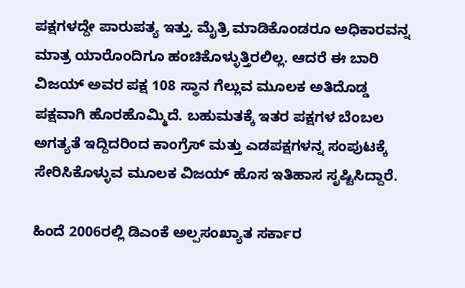ಪಕ್ಷಗಳದ್ದೇ ಪಾರುಪತ್ಯ ಇತ್ತು. ಮೈತ್ರಿ ಮಾಡಿಕೊಂಡರೂ ಅಧಿಕಾರವನ್ನ ಮಾತ್ರ ಯಾರೊಂದಿಗೂ ಹಂಚಿಕೊಳ್ಳುತ್ತಿರಲಿಲ್ಲ. ಆದರೆ ಈ ಬಾರಿ ವಿಜಯ್ ಅವರ ಪಕ್ಷ 108 ಸ್ಥಾನ ಗೆಲ್ಲುವ ಮೂಲಕ ಅತಿದೊಡ್ಡ ಪಕ್ಷವಾಗಿ ಹೊರಹೊಮ್ಮಿದೆ. ಬಹುಮತಕ್ಕೆ ಇತರ ಪಕ್ಷಗಳ ಬೆಂಬಲ ಅಗತ್ಯತೆ ಇದ್ದಿದರಿಂದ ಕಾಂಗ್ರೆಸ್ ಮತ್ತು ಎಡಪಕ್ಷಗಳನ್ನ ಸಂಪುಟಕ್ಕೆ ಸೇರಿಸಿಕೊಳ್ಳುವ ಮೂಲಕ ವಿಜಯ್ ಹೊಸ ಇತಿಹಾಸ ಸೃಷ್ಟಿಸಿದ್ದಾರೆ.

ಹಿಂದೆ 2006ರಲ್ಲಿ ಡಿಎಂಕೆ ಅಲ್ಪಸಂಖ್ಯಾತ ಸರ್ಕಾರ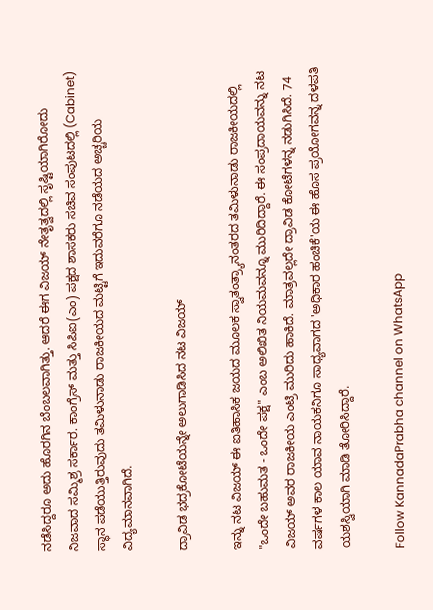ನಡೆಸಿದ್ದರೂ ಅದು ಹೊರಗಿನ ಬೆಂಬಲವಾಗಿತ್ತು. ಆದರೆ ಈಗ ವಿಜಯ್ ನೇತೃತ್ವದಲ್ಲಿ ಸೃಷ್ಟಿಯಾಗಿರೋದು ನಿಜವಾದ ಸಮ್ಮಿಶ್ರ ಸರ್ಕಾರ. ಕಾಂಗ್ರೆಸ್ ಮತ್ತು ಸಿಪಿಐ(ಎಂ) ಪಕ್ಷದ ಶಾಸಕರು ಸಚಿವ ಸಂಪುಟದಲ್ಲಿ (Cabinet) ಸ್ಥಾನ ಪಡೆಯುತ್ತಿರುವುದು ತಮಿಳುನಾಡು ರಾಜಕೀಯದ ಮಟ್ಟಿಗೆ ಇದುವರೆಗೂ ನಡೆಯದ ಅಚ್ಚರಿಯ ವಿದ್ಯಮಾನವಾಗಿದೆ.

ದ್ರಾವಿಡ ಭದ್ರಕೋಟೆಯನ್ನೇ ಅಲುಗಾಡಿಸಿದ ನಟ ವಿಜಯ್

ಇನ್ನು ನಟ ವಿಜಯ್ ಈ ಐತಿಹಾಸಿಕ ಜಯದ ಮೂಲಕ ಸ್ವಾತಂತ್ರ್ಯಾನಂತರದ ತಮಿಳುನಾಡು ರಾಜಕೀಯದಲ್ಲಿ "ಒಂದೇ ಬಹುಮತ - ಒಂದೇ ಪಕ್ಷ" ಎಂಬ ಅಲಿಖಿತ ನಿಯಮವನ್ನೂ ಮುರಿದಿದ್ದಾರೆ. ಈ ಸಂಪ್ರದಾಯವನ್ನು ನಟ ವಿಜಯ್ ಅವರ ರಾಜಕೀಯ ಎಂಟ್ರಿ ಮುರಿದು ಹಾಕಿದೆ. ಮಾತ್ರವಲ್ಲದೇ ದ್ರಾವಿಡ ಕೋಟೆಗಳನ್ನ ನಡುಗಿಸಿದೆ. 74 ವರ್ಷಗಳ ಕಾಲ ಯಾವ ನಾಯಕನಿಗೂ ಸಾಧ್ಯವಾಗದ 'ಅಧಿಕಾರ ಹಂಚಿಕೆ'ಯ ಈ ಹೊಸ ಪ್ರಯೋಗವನ್ನ ದಳಪತಿ ಯಶಸ್ವಿಯಾಗಿ ಮಾಡಿ ತೋರಿಸಿದ್ದಾರೆ.

Follow KannadaPrabha channel on WhatsApp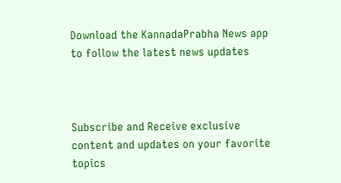Download the KannadaPrabha News app to follow the latest news updates



Subscribe and Receive exclusive content and updates on your favorite topics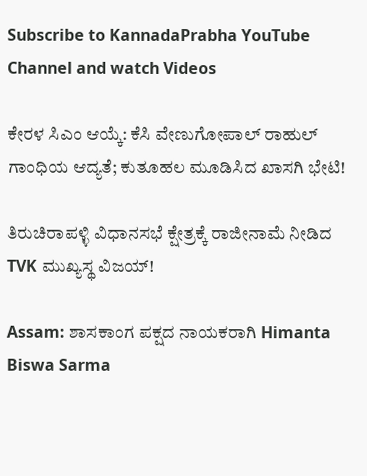Subscribe to KannadaPrabha YouTube Channel and watch Videos

ಕೇರಳ ಸಿಎಂ ಆಯ್ಕೆ: ಕೆಸಿ ವೇಣುಗೋಪಾಲ್ ರಾಹುಲ್ ಗಾಂಧಿಯ ಆದ್ಯತೆ; ಕುತೂಹಲ ಮೂಡಿಸಿದ ಖಾಸಗಿ ಭೇಟಿ!

ತಿರುಚಿರಾಪಳ್ಳಿ ವಿಧಾನಸಭೆ ಕ್ಷೇತ್ರಕ್ಕೆ ರಾಜೀನಾಮೆ ನೀಡಿದ TVK ಮುಖ್ಯಸ್ಥ ವಿಜಯ್!

Assam: ಶಾಸಕಾಂಗ ಪಕ್ಷದ ನಾಯಕರಾಗಿ Himanta Biswa Sarma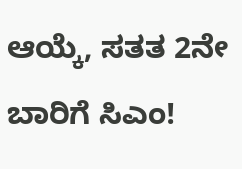ಆಯ್ಕೆ, ಸತತ 2ನೇ ಬಾರಿಗೆ ಸಿಎಂ!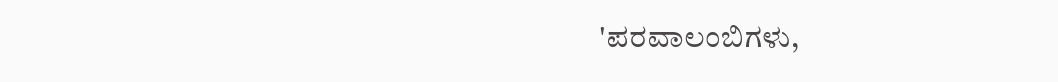'ಪರವಾಲಂಬಿಗಳು,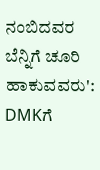ನಂಬಿದವರ ಬೆನ್ನಿಗೆ ಚೂರಿ ಹಾಕುವವರು': DMKಗೆ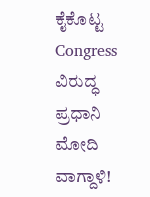ಕೈಕೊಟ್ಟ Congress ವಿರುದ್ಧ ಪ್ರಧಾನಿ ಮೋದಿ ವಾಗ್ದಾಳಿ!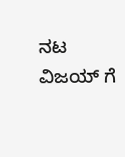ನಟ ವಿಜಯ್ ಗೆ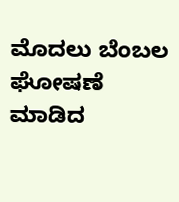ಮೊದಲು ಬೆಂಬಲ ಘೋಷಣೆ ಮಾಡಿದ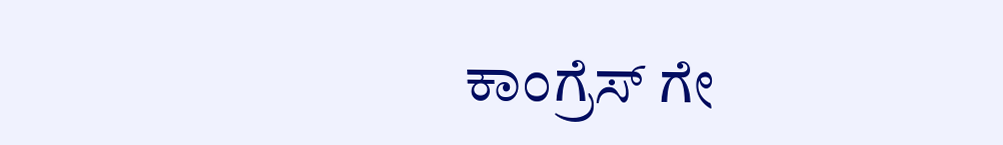ಕಾಂಗ್ರೆಸ್ ಗೇ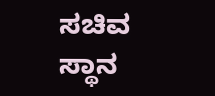ಸಚಿವ ಸ್ಥಾನ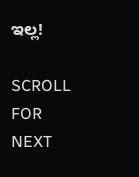ಇಲ್ಲ!

SCROLL FOR NEXT